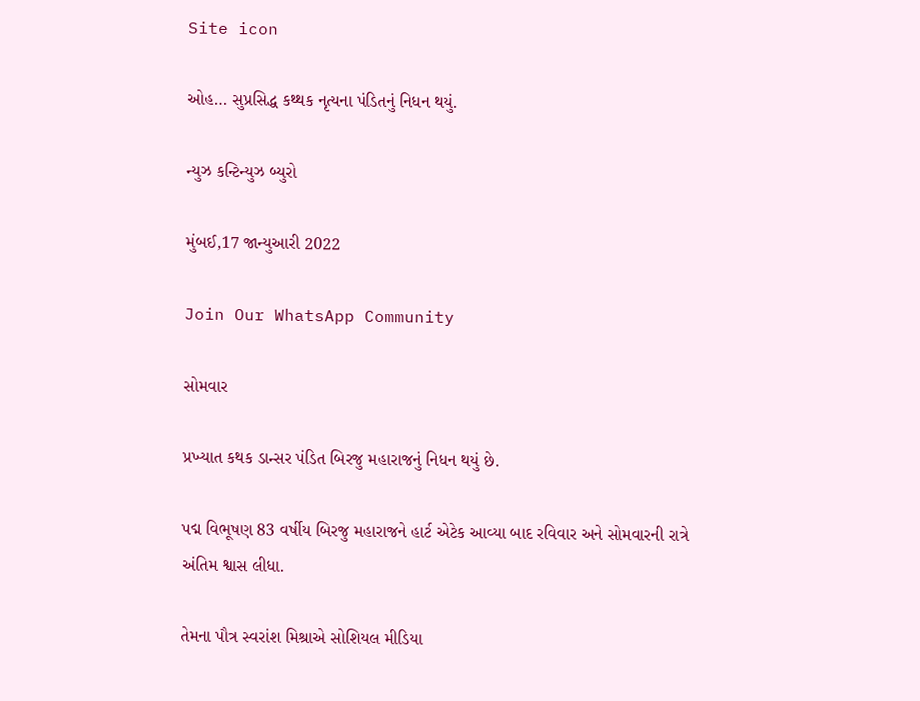Site icon

ઓહ… સુપ્રસિદ્ધ કથ્થક નૃત્યના પંડિતનું નિધન થયું.

ન્યુઝ કન્ટિન્યુઝ બ્યુરો

મુંબઈ,17 જાન્યુઆરી 2022

Join Our WhatsApp Community

સોમવાર

પ્રખ્યાત કથક ડાન્સર પંડિત બિરજુ મહારાજનું નિધન થયું છે.

પદ્મ વિભૂષણ 83 વર્ષીય બિરજુ મહારાજને હાર્ટ એટેક આવ્યા બાદ રવિવાર અને સોમવારની રાત્રે અંતિમ શ્વાસ લીધા.

તેમના પૌત્ર સ્વરાંશ મિશ્રાએ સોશિયલ મીડિયા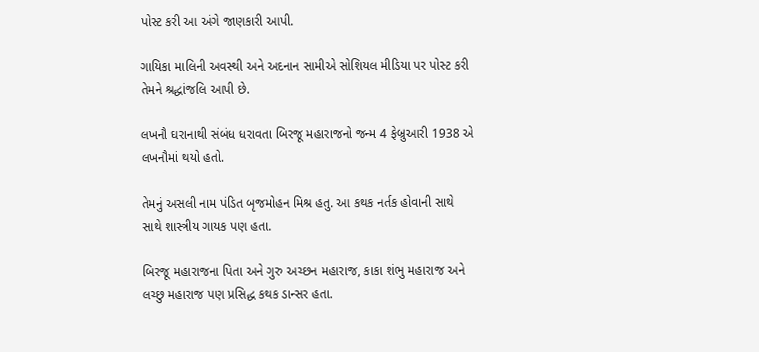પોસ્ટ કરી આ અંગે જાણકારી આપી.

ગાયિકા માલિની અવસ્થી અને અદનાન સામીએ સોશિયલ મીડિયા પર પોસ્ટ કરી તેમને શ્રદ્ધાંજલિ આપી છે.

લખનૌ ઘરાનાથી સંબંધ ધરાવતા બિરજૂ મહારાજનો જન્મ 4 ફેબ્રુઆરી 1938 એ લખનૌમાં થયો હતો.

તેમનું અસલી નામ પંડિત બૃજમોહન મિશ્ર હતુ. આ કથક નર્તક હોવાની સાથે સાથે શાસ્ત્રીય ગાયક પણ હતા.

બિરજૂ મહારાજના પિતા અને ગુરુ અચ્છન મહારાજ, કાકા શંભુ મહારાજ અને લચ્છુ મહારાજ પણ પ્રસિદ્ધ કથક ડાન્સર હતા.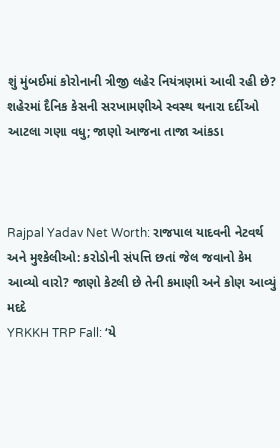શું મુંબઈમાં કોરોનાની ત્રીજી લહેર નિયંત્રણમાં આવી રહી છે? શહેરમાં દૈનિક કેસની સરખામણીએ સ્વસ્થ થનારા દર્દીઓ આટલા ગણા વધુ; જાણો આજના તાજા આંકડા



Rajpal Yadav Net Worth: રાજપાલ યાદવની નેટવર્થ અને મુશ્કેલીઓ: કરોડોની સંપત્તિ છતાં જેલ જવાનો કેમ આવ્યો વારો? જાણો કેટલી છે તેની કમાણી અને કોણ આવ્યું મદદે
YRKKH TRP Fall: ‘યે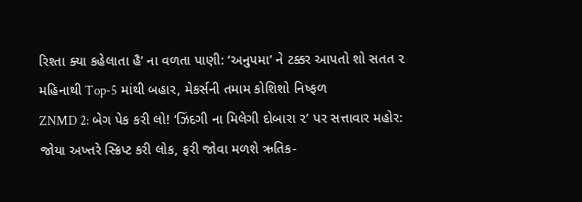રિશ્તા ક્યા કહેલાતા હૈ’ ના વળતા પાણી: ‘અનુપમા’ ને ટક્કર આપતો શો સતત ૨ મહિનાથી Top-5 માંથી બહાર, મેકર્સની તમામ કોશિશો નિષ્ફળ
ZNMD 2: બેગ પેક કરી લો! ‘ઝિંદગી ના મિલેગી દોબારા ૨’ પર સત્તાવાર મહોર: જોયા અખ્તરે સ્ક્રિપ્ટ કરી લોક, ફરી જોવા મળશે ઋતિક-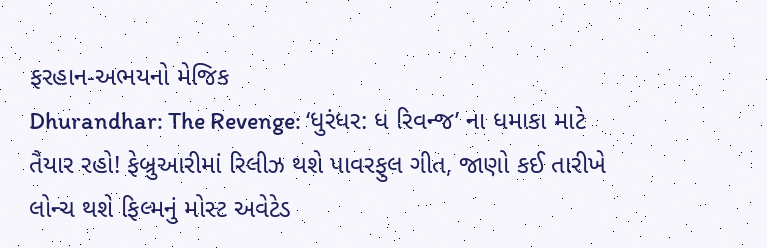ફરહાન-અભયનો મેજિક
Dhurandhar: The Revenge: ‘ધુરંધર: ધ રિવન્જ’ ના ધમાકા માટે તૈયાર રહો! ફેબ્રુઆરીમાં રિલીઝ થશે પાવરફુલ ગીત, જાણો કઈ તારીખે લોન્ચ થશે ફિલ્મનું મોસ્ટ અવેટેડ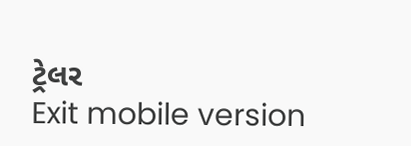ટ્રેલર
Exit mobile version